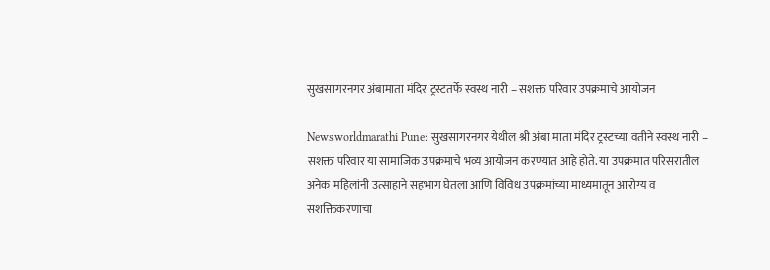सुखसागरनगर अंबामाता मंदिर ट्रस्टतर्फे स्वस्थ नारी – सशक्त परिवार उपक्रमाचे आयोजन

Newsworldmarathi Pune: सुखसागरनगर येथील श्री अंबा माता मंदिर ट्रस्टच्या वतीने स्वस्थ नारी – सशक्त परिवार या सामाजिक उपक्रमाचे भव्य आयोजन करण्यात आहे होते. या उपक्रमात परिसरातील अनेक महिलांनी उत्साहाने सहभाग घेतला आणि विविध उपक्रमांच्या माध्यमातून आरोग्य व सशक्तिकरणाचा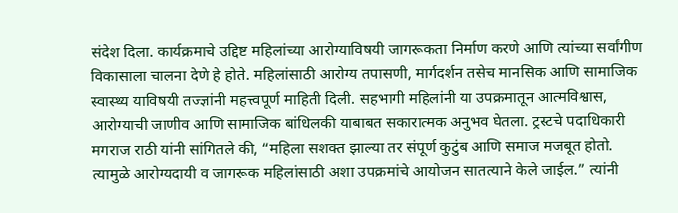संदेश दिला. कार्यक्रमाचे उद्दिष्ट महिलांच्या आरोग्याविषयी जागरूकता निर्माण करणे आणि त्यांच्या सर्वांगीण विकासाला चालना देणे हे होते. महिलांसाठी आरोग्य तपासणी, मार्गदर्शन तसेच मानसिक आणि सामाजिक स्वास्थ्य याविषयी तज्ज्ञांनी महत्त्वपूर्ण माहिती दिली. सहभागी महिलांनी या उपक्रमातून आत्मविश्वास, आरोग्याची जाणीव आणि सामाजिक बांधिलकी याबाबत सकारात्मक अनुभव घेतला. ट्रस्टचे पदाधिकारी मगराज राठी यांनी सांगितले की, “महिला सशक्त झाल्या तर संपूर्ण कुटुंब आणि समाज मजबूत होतो. त्यामुळे आरोग्यदायी व जागरूक महिलांसाठी अशा उपक्रमांचे आयोजन सातत्याने केले जाईल.” त्यांनी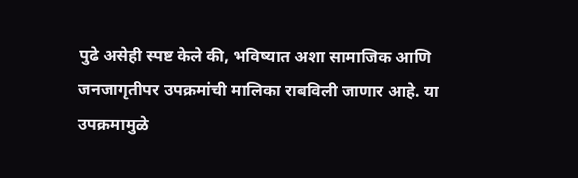पुढे असेही स्पष्ट केले की, भविष्यात अशा सामाजिक आणि जनजागृतीपर उपक्रमांची मालिका राबविली जाणार आहे. या उपक्रमामुळे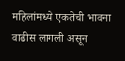महिलांमध्ये एकतेची भावना वाढीस लागली असून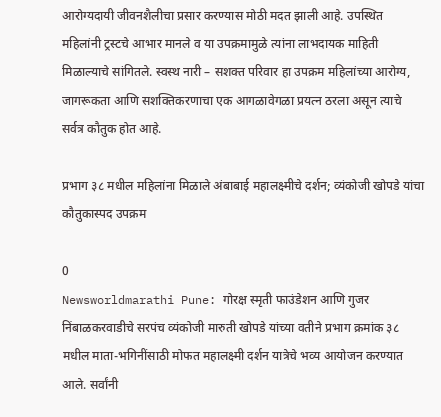आरोग्यदायी जीवनशैलीचा प्रसार करण्यास मोठी मदत झाली आहे. उपस्थित महिलांनी ट्रस्टचे आभार मानले व या उपक्रमामुळे त्यांना लाभदायक माहिती मिळाल्याचे सांगितले. स्वस्थ नारी – सशक्त परिवार हा उपक्रम महिलांच्या आरोग्य, जागरूकता आणि सशक्तिकरणाचा एक आगळावेगळा प्रयत्न ठरला असून त्याचे सर्वत्र कौतुक होत आहे.

प्रभाग ३८ मधील महिलांना मिळाले अंबाबाई महालक्ष्मीचे दर्शन; व्यंकोजी खोपडे यांचा कौतुकास्पद उपक्रम

0
Newsworldmarathi Pune: गोरक्ष स्मृती फाउंडेशन आणि गुजर निंबाळकरवाडीचे सरपंच व्यंकोजी मारुती खोपडे यांच्या वतीने प्रभाग क्रमांक ३८ मधील माता-भगिनींसाठी मोफत महालक्ष्मी दर्शन यात्रेचे भव्य आयोजन करण्यात आले. सर्वांनी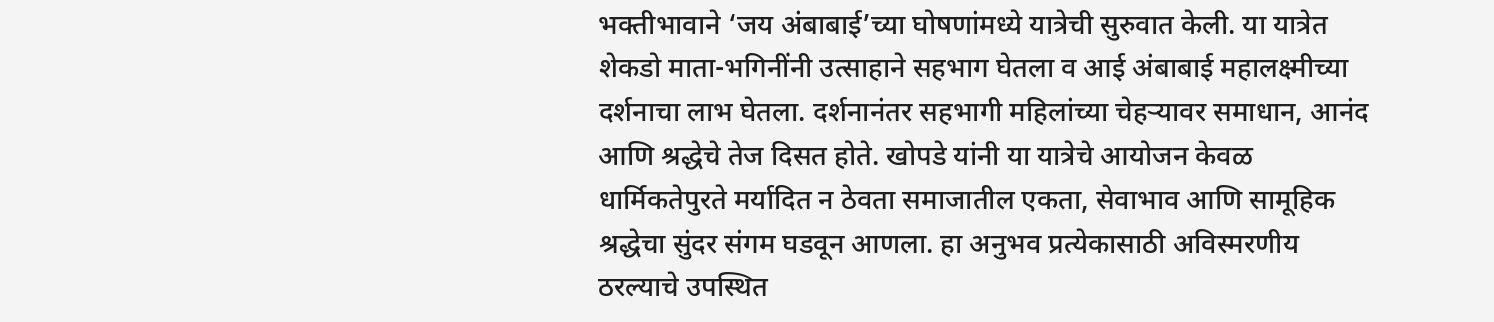भक्तीभावाने ‘जय अंबाबाई’च्या घोषणांमध्ये यात्रेची सुरुवात केली. या यात्रेत शेकडो माता-भगिनींनी उत्साहाने सहभाग घेतला व आई अंबाबाई महालक्ष्मीच्या दर्शनाचा लाभ घेतला. दर्शनानंतर सहभागी महिलांच्या चेहऱ्यावर समाधान, आनंद आणि श्रद्धेचे तेज दिसत होते. खोपडे यांनी या यात्रेचे आयोजन केवळ धार्मिकतेपुरते मर्यादित न ठेवता समाजातील एकता, सेवाभाव आणि सामूहिक श्रद्धेचा सुंदर संगम घडवून आणला. हा अनुभव प्रत्येकासाठी अविस्मरणीय ठरल्याचे उपस्थित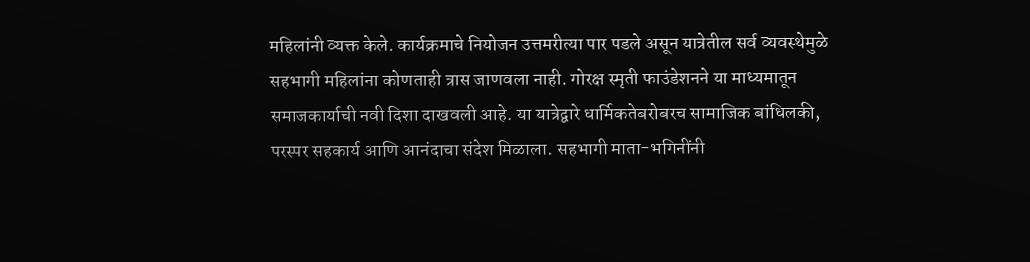महिलांनी व्यक्त केले. कार्यक्रमाचे नियोजन उत्तमरीत्या पार पडले असून यात्रेतील सर्व व्यवस्थेमुळे सहभागी महिलांना कोणताही त्रास जाणवला नाही. गोरक्ष स्मृती फाउंडेशनने या माध्यमातून समाजकार्याची नवी दिशा दाखवली आहे. या यात्रेद्वारे धार्मिकतेबरोबरच सामाजिक बांधिलकी, परस्पर सहकार्य आणि आनंदाचा संदेश मिळाला. सहभागी माता-भगिनींनी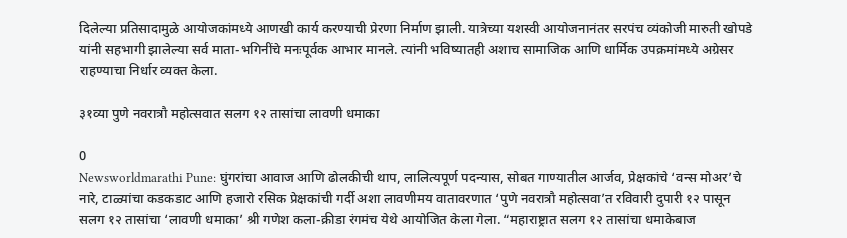दिलेल्या प्रतिसादामुळे आयोजकांमध्ये आणखी कार्य करण्याची प्रेरणा निर्माण झाली. यात्रेच्या यशस्वी आयोजनानंतर सरपंच व्यंकोजी मारुती खोपडे यांनी सहभागी झालेल्या सर्व माता-भगिनींचे मनःपूर्वक आभार मानले. त्यांनी भविष्यातही अशाच सामाजिक आणि धार्मिक उपक्रमांमध्ये अग्रेसर राहण्याचा निर्धार व्यक्त केला.

३१व्या पुणे नवरात्रौ महोत्सवात सलग १२ तासांचा लावणी धमाका

0
Newsworldmarathi Pune: घुंगरांचा आवाज आणि ढोलकीची थाप, लालित्यपूर्ण पदन्यास, सोबत गाण्यातील आर्जव, प्रेक्षकांचे ‘वन्स मोअर’चे नारे, टाळ्यांचा कडकडाट आणि हजारो रसिक प्रेक्षकांची गर्दी अशा लावणीमय वातावरणात ‘पुणे नवरात्रौ महोत्सवा’त रविवारी दुपारी १२ पासून सलग १२ तासांचा ‘लावणी धमाका’ श्री गणेश कला-क्रीडा रंगमंच येथे आयोजित केला गेला. “महाराष्ट्रात सलग १२ तासांचा धमाकेबाज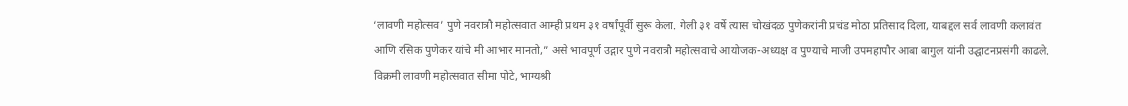‘लावणी महोत्सव’ पुणे नवरात्रौ महोत्सवात आम्ही प्रथम ३१ वर्षांपूर्वी सुरू केला. गेली ३१ वर्षे त्यास चोखंदळ पुणेकरांनी प्रचंड मोठा प्रतिसाद दिला, याबद्दल सर्व लावणी कलावंत आणि रसिक पुणेकर यांचे मी आभार मानतो,” असे भावपूर्ण उद्गार पुणे नवरात्रौ महोत्सवाचे आयोजक-अध्यक्ष व पुण्याचे माजी उपमहापौर आबा बागुल यांनी उद्घाटनप्रसंगी काढले. विक्रमी लावणी महोत्सवात सीमा पोटे, भाग्यश्री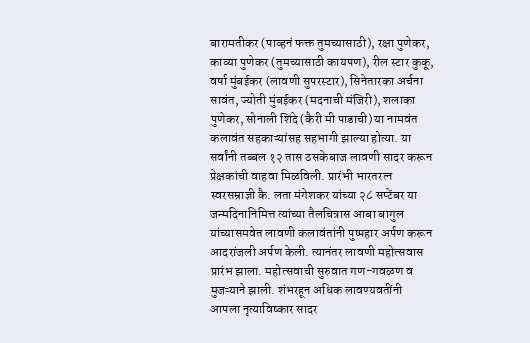बारामतीकर (पाव्हनं फक्त तुमच्यासाठी), रक्षा पुणेकर, काव्या पुणेकर (तुमच्यासाठी कायपण), रील स्टार कुकू, वर्षा मुंबईकर (लावणी सुपरस्टार), सिनेतारका अर्चना सावंत, ज्योती मुंबईकर (मदनाची मंजिरी), शलाका पुणेकर, सोनाली शिंदे (कैरी मी पाडाची) या नामवंत कलावंत सहकाऱ्यांसह सहभागी झाल्या होत्या. या सर्वांनी तब्बल १२ तास ठसकेबाज लावणी सादर करून प्रेक्षकांची वाहवा मिळविली. प्रारंभी भारतरत्न स्वरसम्राज्ञी कै. लता मंगेशकर यांच्या २८ सप्टेंबर या जन्मदिनानिमित्त त्यांच्या तैलचित्रास आबा बागुल यांच्यासमवेत लावणी कलावंतांनी पुष्पहार अर्पण करून आदरांजली अर्पण केली. त्यानंतर लावणी महोत्सवास प्रारंभ झाला. महोत्सवाची सुरुवात गण-गवळण व मुजऱ्याने झाली. शंभरहून अधिक लावण्यवतींनी आपला नृत्याविष्कार सादर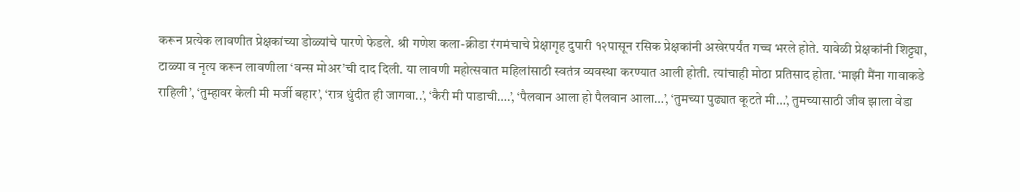करून प्रत्येक लावणीत प्रेक्षकांच्या डोळ्यांचे पारणे फेडले. श्री गणेश कला-क्रीडा रंगमंचाचे प्रेक्षागृह दुपारी १२पासून रसिक प्रेक्षकांनी अखेरपर्यंत गच्च भरले होते. यावेळी प्रेक्षकांनी शिट्ट्या, टाळ्या व नृत्य करून लावणीला ‘वन्स मोअर’ची दाद दिली. या लावणी महोत्सवात महिलांसाठी स्वतंत्र व्यवस्था करण्यात आली होती. त्यांचाही मोठा प्रतिसाद होता. ‘माझी मैंना गावाकडे राहिली’, ‘तुम्हावर केली मी मर्जी बहार’, ‘रात्र धुंदीत ही जागवा..’, ‘कैरी मी पाडाची….’, ‘पैलवान आला हो पैलवान आला…’, ‘तुमच्या पुढ्यात कूटते मी…’, तुमच्यासाठी जीव झाला वेडा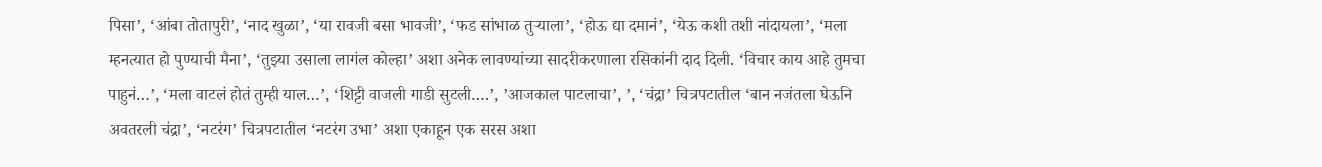पिसा’, ‘आंबा तोतापुरी’, ‘नाद खुळा’, ‘या रावजी बसा भावजी’, ‘फड सांभाळ तुऱ्याला’, ‘होऊ द्या दमानं’, ‘येऊ कशी तशी नांदायला’, ‘मला म्हनत्यात हो पुण्याची मैना’, ‘तुझ्या उसाला लागंल कोल्हा’ अशा अनेक लावण्यांच्या सादरीकरणाला रसिकांनी दाद दिली. ‘विचार काय आहे तुमचा पाहुनं…’, ‘मला वाटलं होतं तुम्ही याल…’, ‘शिट्टी वाजली गाडी सुटली….’, ’आजकाल पाटलाचा’, ’, ‘चंद्रा’ चित्रपटातील ‘बान नजंतला घेऊनि अवतरली चंद्रा’, ‘नटरंग’ चित्रपटातील ‘नटरंग उभा’ अशा एकाहून एक सरस अशा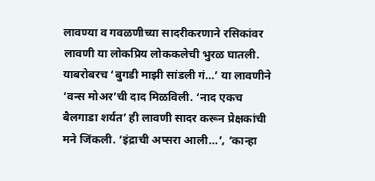लावण्या व गवळणीच्या सादरीकरणाने रसिकांवर लावणी या लोकप्रिय लोककलेची भुरळ घातली. याबरोबरच ‘बुगडी माझी सांडली गं…’ या लावणीने ‘वन्स मोअर’ची दाद मिळविली. ‘नाद एकच बैलगाडा शर्यत’ ही लावणी सादर करून प्रेक्षकांची मने जिंकली. ‘इंद्राची अप्सरा आली…’, ‘कान्हा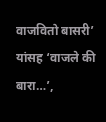वाजवितो बासरी’ यांसह ‘वाजले की बारा…’,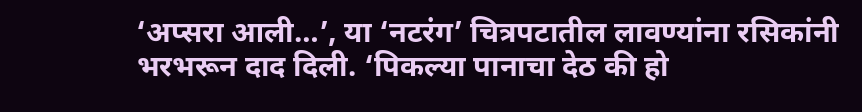‘अप्सरा आली…’, या ‘नटरंग’ चित्रपटातील लावण्यांना रसिकांनी भरभरून दाद दिली. ‘पिकल्या पानाचा देठ की हो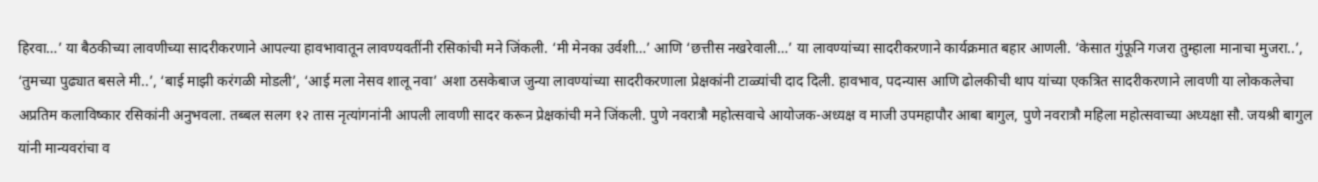हिरवा…’ या बैठकीच्या लावणीच्या सादरीकरणाने आपल्या हावभावातून लावण्यवतींनी रसिकांची मने जिंकली. ‘मी मेनका उर्वशी…’ आणि ‘छत्तीस नखरेवाली…’ या लावण्यांच्या सादरीकरणाने कार्यक्रमात बहार आणली. ‘केसात गुंफूनि गजरा तुम्हाला मानाचा मुजरा..’, ‘तुमच्या पुढ्यात बसले मी..’, ‘बाई माझी करंगळी मोडली’, ‘आई मला नेसव शालू नवा’ अशा ठसकेबाज जुन्या लावण्यांच्या सादरीकरणाला प्रेक्षकांनी टाळ्यांची दाद दिली. हावभाव, पदन्यास आणि ढोलकीची थाप यांच्या एकत्रित सादरीकरणाने लावणी या लोककलेचा अप्रतिम कलाविष्कार रसिकांनी अनुभवला. तब्बल सलग १२ तास नृत्यांगनांनी आपली लावणी सादर करून प्रेक्षकांची मने जिंकली. पुणे नवरात्रौ महोत्सवाचे आयोजक-अध्यक्ष व माजी उपमहापौर आबा बागुल, पुणे नवरात्रौ महिला महोत्सवाच्या अध्यक्षा सौ. जयश्री बागुल यांनी मान्यवरांचा व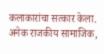कलाकारांचा सत्कार केला. अनेक राजकीय सामाजिक,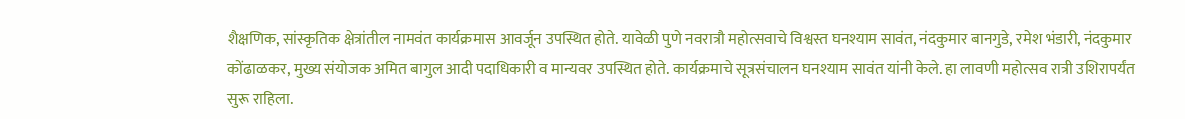शैक्षणिक, सांस्कृतिक क्षेत्रांतील नामवंत कार्यक्रमास आवर्जून उपस्थित होते. यावेळी पुणे नवरात्रौ महोत्सवाचे विश्वस्त घनश्याम सावंत, नंदकुमार बानगुडे, रमेश भंडारी, नंदकुमार कोंढाळकर, मुख्य संयोजक अमित बागुल आदी पदाधिकारी व मान्यवर उपस्थित होते. कार्यक्रमाचे सूत्रसंचालन घनश्याम सावंत यांनी केले. हा लावणी महोत्सव रात्री उशिरापर्यंत सुरू राहिला.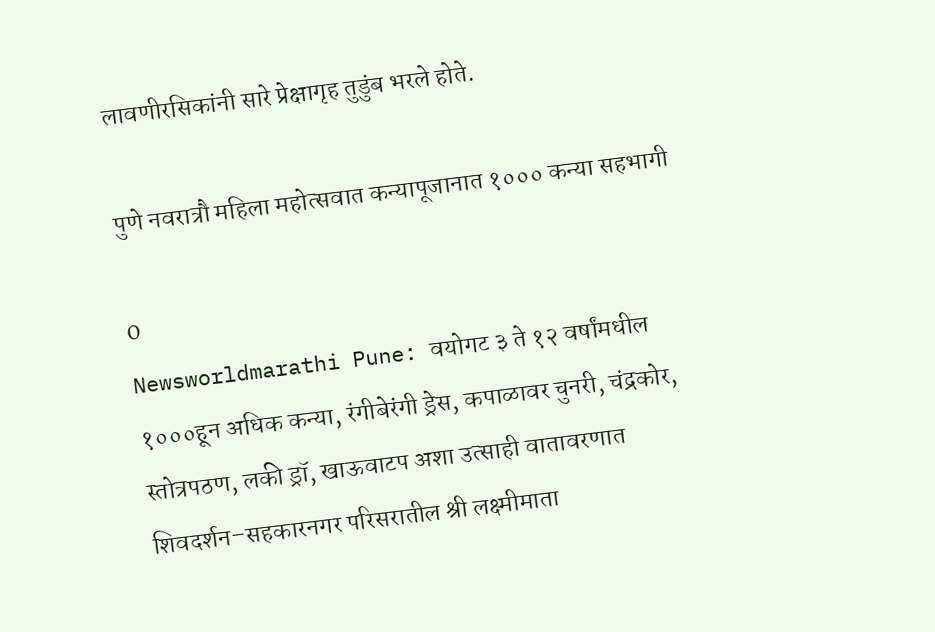लावणीरसिकांनी सारे प्रेक्षागृह तुडुंब भरले होते.

पुणे नवरात्रौ महिला महोत्सवात कन्यापूजानात १००० कन्या सहभागी

0
Newsworldmarathi Pune: वयोगट ३ ते १२ वर्षांमधील १०००हून अधिक कन्या, रंगीबेरंगी ड्रेस, कपाळावर चुनरी, चंद्रकोर, स्तोत्रपठण, लकी ड्रॉ, खाऊवाटप अशा उत्साही वातावरणात शिवदर्शन–सहकारनगर परिसरातील श्री लक्ष्मीमाता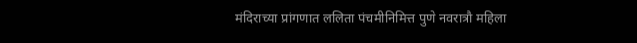मंदिराच्या प्रांगणात ललिता पंचमीनिमित्त पुणे नवरात्रौ महिला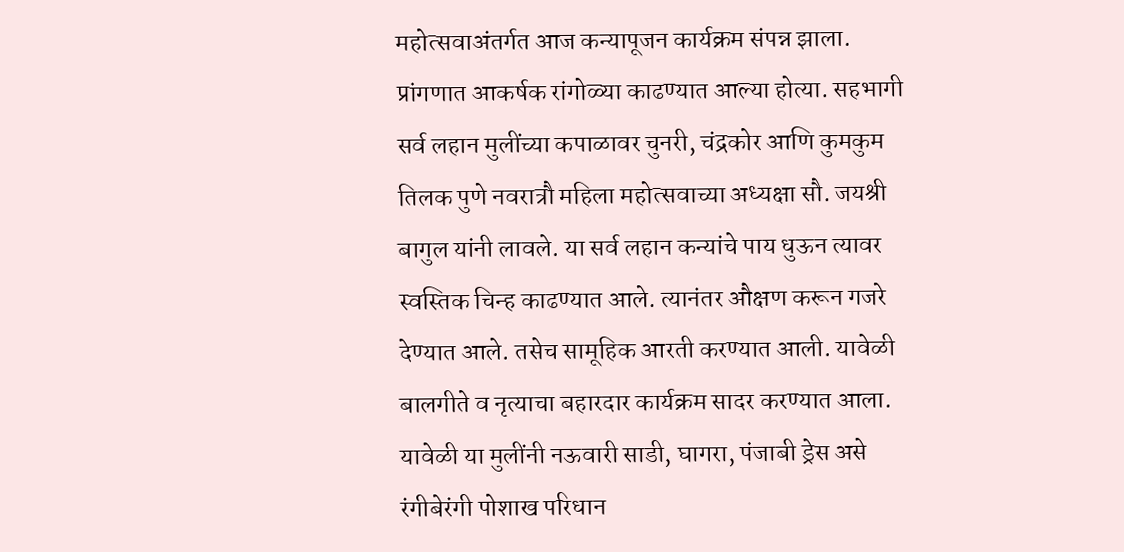महोत्सवाअंतर्गत आज कन्यापूजन कार्यक्रम संपन्न झाला. प्रांगणात आकर्षक रांगोळ्या काढण्यात आल्या होत्या. सहभागी सर्व लहान मुलींच्या कपाळावर चुनरी, चंद्रकोर आणि कुमकुम तिलक पुणे नवरात्रौ महिला महोत्सवाच्या अध्यक्षा सौ. जयश्री बागुल यांनी लावले. या सर्व लहान कन्यांचे पाय धुऊन त्यावर स्वस्तिक चिन्ह काढण्यात आले. त्यानंतर औक्षण करून गजरे देण्यात आले. तसेच सामूहिक आरती करण्यात आली. यावेळी बालगीते व नृत्याचा बहारदार कार्यक्रम सादर करण्यात आला. यावेळी या मुलींनी नऊवारी साडी, घागरा, पंजाबी ड्रेस असे रंगीबेरंगी पोशाख परिधान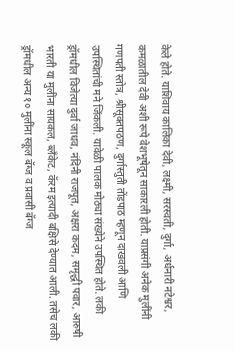केले होते. याशिवाय कालिका देवी, लक्ष्मी, सरस्वती, दुर्गा, अर्धनारी नटेश्वर, कमळातील देवी अशी रूपे वेशभूषेतून साकारली होती. याप्रसंगी अनेक मुलींनी गणपती स्तोत्र, श्रीसूक्तपठण, दुर्गास्तुती तोंडपाठ म्हणून दाखवली आणि उपस्थितांची मने जिंकली. यावेळी पालक मोठ्या संख्येने उपस्थित होते. लकी ड्रॉमधील विजेत्या दुर्वा जाधव, नंदिनी राजपूत, अक्षरा कदम, समृद्धी पवार, आरुषी भारती या मुलींना सायकल, ब्लँकेट, कॅरम इत्यादी बक्षिसे देण्यात आली. तसेच लकी ड्रॉमधील अन्य १० मुलींना स्कूल बॅग्ज व प्रवासी बॅग्ज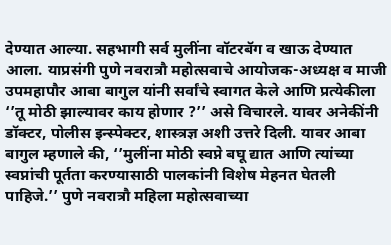देण्यात आल्या. सहभागी सर्व मुलींना वॉटरबॅग व खाऊ देण्यात आला. याप्रसंगी पुणे नवरात्रौ महोत्सवाचे आयोजक-अध्यक्ष व माजी उपमहापौर आबा बागुल यांनी सर्वांचे स्वागत केले आणि प्रत्येकीला ‘’तू मोठी झाल्यावर काय होणार ?’’ असे विचारले. यावर अनेकींनी डॉक्टर, पोलीस इन्स्पेक्टर, शास्त्रज्ञ अशी उत्तरे दिली. यावर आबा बागुल म्हणाले की, ‘’मुलींना मोठी स्वप्ने बघू द्यात आणि त्यांच्या स्वप्नांची पूर्तता करण्यासाठी पालकांनी विशेष मेहनत घेतली पाहिजे.’’ पुणे नवरात्रौ महिला महोत्सवाच्या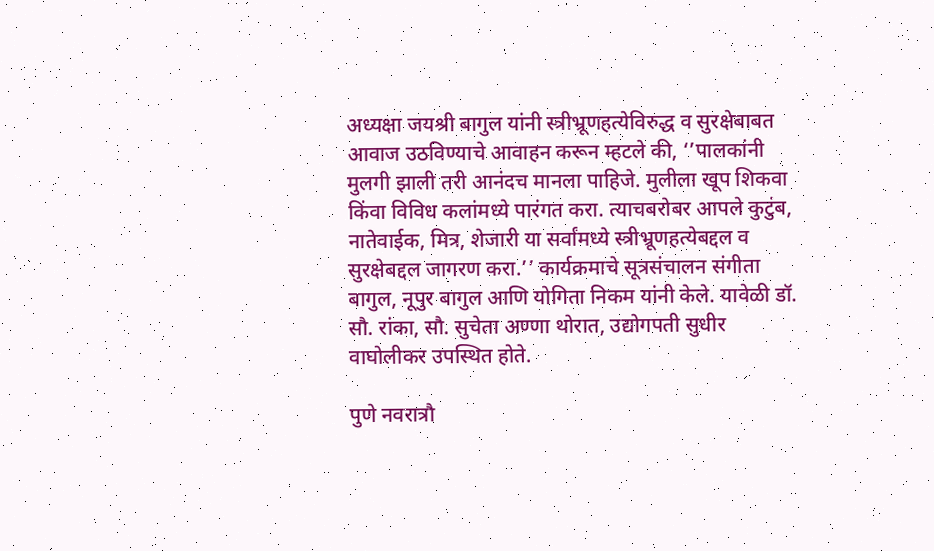अध्यक्षा जयश्री बागुल यांनी स्त्रीभ्रूणहत्येविरुद्ध व सुरक्षेबाबत आवाज उठविण्याचे आवाहन करून म्हटले की, ‘’पालकांनी मुलगी झाली तरी आनंदच मानला पाहिजे. मुलीला खूप शिकवा किंवा विविध कलांमध्ये पारंगत करा. त्याचबरोबर आपले कुटुंब, नातेवाईक, मित्र, शेजारी या सर्वांमध्ये स्त्रीभ्रूणहत्येबद्दल व सुरक्षेबद्दल जागरण करा.’’ कार्यक्रमाचे सूत्रसंचालन संगीता बागुल, नूपुर बागुल आणि योगिता निकम यांनी केले. यावेळी डॉ. सौ. रांका, सौ. सुचेता अण्णा थोरात, उद्योगपती सुधीर वाघोलीकर उपस्थित होते.

पुणे नवरात्रौ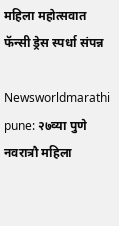महिला महोत्सवात फॅन्सी ड्रेस स्पर्धा संपन्न

Newsworldmarathi pune: २७व्या पुणे नवरात्रौ महिला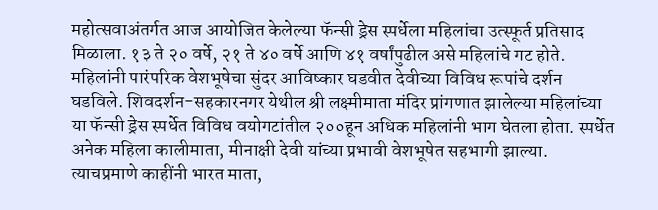महोत्सवाअंतर्गत आज आयोजित केलेल्या फॅन्सी ड्रेस स्पर्धेला महिलांचा उत्स्फूर्त प्रतिसाद मिळाला. १३ ते २० वर्षे, २१ ते ४० वर्षे आणि ४१ वर्षांपुढील असे महिलांचे गट होते. महिलांनी पारंपरिक वेशभूषेचा सुंदर आविष्कार घडवीत देवीच्या विविध रूपांचे दर्शन घडविले. शिवदर्शन-सहकारनगर येथील श्री लक्ष्मीमाता मंदिर प्रांगणात झालेल्या महिलांच्या या फॅन्सी ड्रेस स्पर्धेत विविध वयोगटांतील २००हून अधिक महिलांनी भाग घेतला होता. स्पर्धेत अनेक महिला कालीमाता, मीनाक्षी देवी यांच्या प्रभावी वेशभूषेत सहभागी झाल्या. त्याचप्रमाणे काहींनी भारत माता,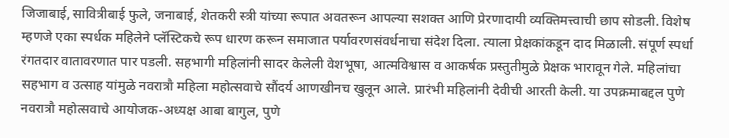जिजाबाई, सावित्रीबाई फुले, जनाबाई, शेतकरी स्त्री यांच्या रूपात अवतरून आपल्या सशक्त आणि प्रेरणादायी व्यक्तिमत्त्वाची छाप सोडली. विशेष म्हणजे एका स्पर्धक महिलेने प्लॅस्टिकचे रूप धारण करून समाजात पर्यावरणसंवर्धनाचा संदेश दिला. त्याला प्रेक्षकांकडून दाद मिळाली. संपूर्ण स्पर्धा रंगतदार वातावरणात पार पडली. सहभागी महिलांनी सादर केलेली वेशभूषा, आत्मविश्वास व आकर्षक प्रस्तुतीमुळे प्रेक्षक भारावून गेले. महिलांचा सहभाग व उत्साह यांमुळे नवरात्रौ महिला महोत्सवाचे सौंदर्य आणखीनच खुलून आले. प्रारंभी महिलांनी देवीची आरती केली. या उपक्रमाबद्दल पुणे नवरात्रौ महोत्सवाचे आयोजक-अध्यक्ष आबा बागुल, पुणे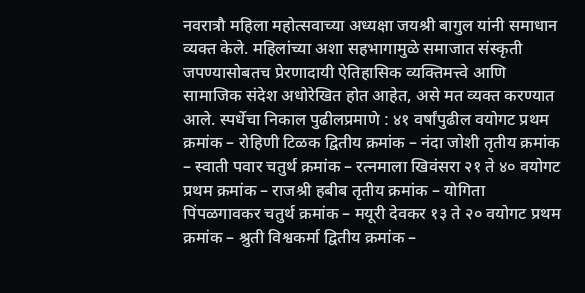नवरात्रौ महिला महोत्सवाच्या अध्यक्षा जयश्री बागुल यांनी समाधान व्यक्त केले. महिलांच्या अशा सहभागामुळे समाजात संस्कृती जपण्यासोबतच प्रेरणादायी ऐतिहासिक व्यक्तिमत्त्वे आणि सामाजिक संदेश अधोरेखित होत आहेत, असे मत व्यक्त करण्यात आले. स्पर्धेचा निकाल पुढीलप्रमाणे : ४१ वर्षांपुढील वयोगट प्रथम क्रमांक – रोहिणी टिळक द्वितीय क्रमांक – नंदा जोशी तृतीय क्रमांक – स्वाती पवार चतुर्थ क्रमांक – रत्नमाला खिवंसरा २१ ते ४० वयोगट प्रथम क्रमांक – राजश्री हबीब तृतीय क्रमांक – योगिता पिंपळगावकर चतुर्थ क्रमांक – मयूरी देवकर १३ ते २० वयोगट प्रथम क्रमांक – श्रुती विश्वकर्मा द्वितीय क्रमांक –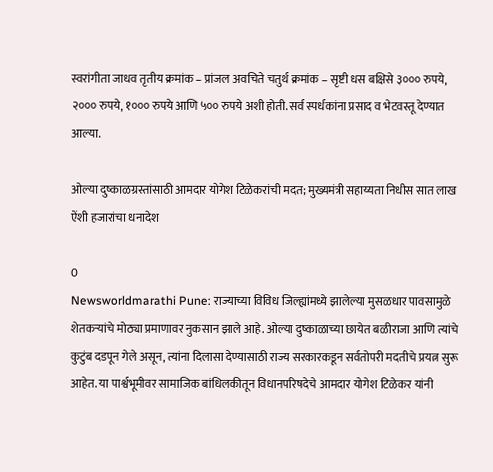स्वरांगीता जाधव तृतीय क्रमांक – प्रांजल अवचिते चतुर्थ क्रमांक – सृष्टी धस बक्षिसे ३००० रुपये, २००० रुपये, १००० रुपये आणि ५०० रुपये अशी होती. सर्व स्पर्धकांना प्रसाद व भेटवस्तू देण्यात आल्या.

ओल्या दुष्काळग्रस्तांसाठी आमदार योगेश टिळेकरांची मदत; मुख्यमंत्री सहाय्यता निधीस सात लाख ऐंशी हजारांचा धनादेश

0
Newsworldmarathi Pune: राज्याच्या विविध जिल्ह्यांमध्ये झालेल्या मुसळधार पावसामुळे शेतकऱ्यांचे मोठ्या प्रमाणावर नुकसान झाले आहे. ओल्या दुष्काळाच्या छायेत बळीराजा आणि त्यांचे कुटुंब दडपून गेले असून, त्यांना दिलासा देण्यासाठी राज्य सरकारकडून सर्वतोपरी मदतीचे प्रयत्न सुरू आहेत. या पार्श्वभूमीवर सामाजिक बांधिलकीतून विधानपरिषदेचे आमदार योगेश टिळेकर यांनी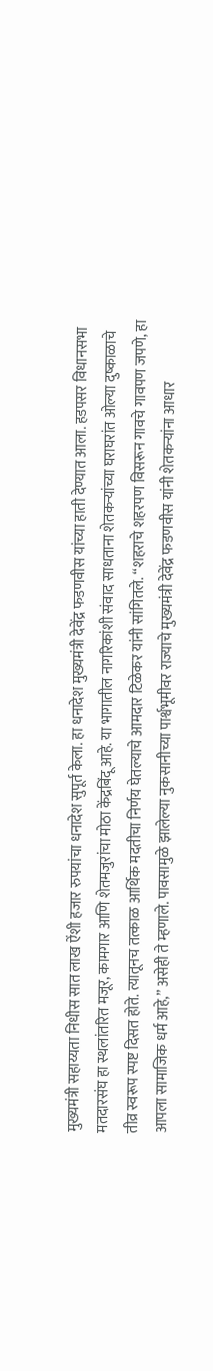मुख्यमंत्री सहाय्यता निधीस सात लाख ऐंशी हजार रुपयांचा धनादेश सुपूर्त केला. हा धनादेश मुख्यमंत्री देवेंद्र फडणवीस यांच्या हाती देण्यात आला. हडपसर विधानसभा मतदारसंघ हा स्थलांतरित मजूर, कामगार आणि शेतमजुरांचा मोठा केंद्रबिंदू आहे. या भागातील नागरिकांशी संवाद साधताना शेतकऱ्यांच्या घराघरांत ओल्या दुष्काळाचे तीव्र स्वरूप स्पष्ट दिसत होते. त्यातूनच तत्काळ आर्थिक मदतीचा निर्णय घेतल्याचे आमदार टिळेकर यांनी सांगितले. “शहराचे शहरपण विसरून गावचे गावपण जपणे, हा आपला सामाजिक धर्म आहे,” असेही ते म्हणाले. पावसामुळे झालेल्या नुकसानीच्या पार्श्वभूमीवर राज्याचे मुख्यमंत्री देवेंद्र फडणवीस यांनी शेतकऱ्यांना आधार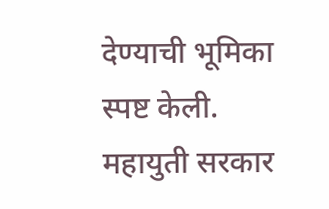देण्याची भूमिका स्पष्ट केली. महायुती सरकार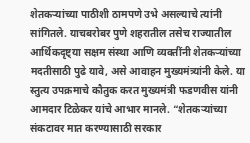शेतकऱ्यांच्या पाठीशी ठामपणे उभे असल्याचे त्यांनी सांगितले. याचबरोबर पुणे शहरातील तसेच राज्यातील आर्थिकदृष्ट्या सक्षम संस्था आणि व्यक्तींनी शेतकऱ्यांच्या मदतीसाठी पुढे यावे, असे आवाहन मुख्यमंत्र्यांनी केले. या स्तुत्य उपक्रमाचे कौतुक करत मुख्यमंत्री फडणवीस यांनी आमदार टिळेकर यांचे आभार मानले. “शेतकऱ्यांच्या संकटावर मात करण्यासाठी सरकार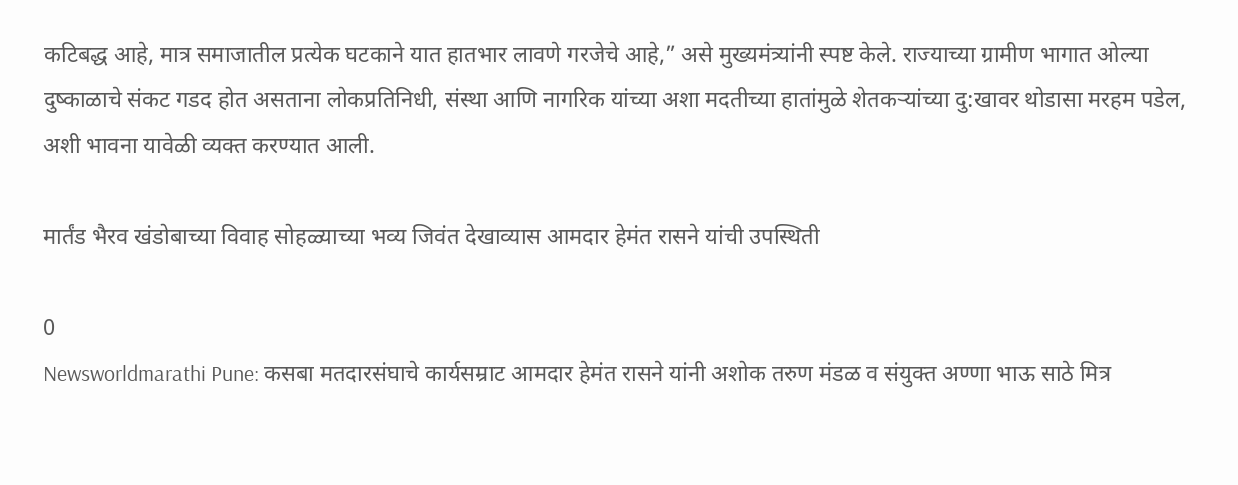कटिबद्ध आहे, मात्र समाजातील प्रत्येक घटकाने यात हातभार लावणे गरजेचे आहे,” असे मुख्यमंत्र्यांनी स्पष्ट केले. राज्याच्या ग्रामीण भागात ओल्या दुष्काळाचे संकट गडद होत असताना लोकप्रतिनिधी, संस्था आणि नागरिक यांच्या अशा मदतीच्या हातांमुळे शेतकऱ्यांच्या दु:खावर थोडासा मरहम पडेल, अशी भावना यावेळी व्यक्त करण्यात आली.

मार्तंड भैरव खंडोबाच्या विवाह सोहळ्याच्या भव्य जिवंत देखाव्यास आमदार हेमंत रासने यांची उपस्थिती

0
Newsworldmarathi Pune: कसबा मतदारसंघाचे कार्यसम्राट आमदार हेमंत रासने यांनी अशोक तरुण मंडळ व संयुक्त अण्णा भाऊ साठे मित्र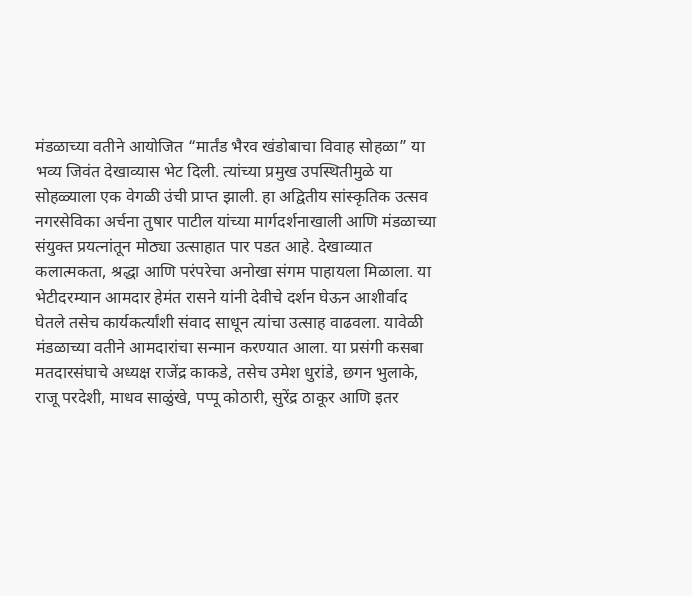मंडळाच्या वतीने आयोजित “मार्तंड भैरव खंडोबाचा विवाह सोहळा” या भव्य जिवंत देखाव्यास भेट दिली. त्यांच्या प्रमुख उपस्थितीमुळे या सोहळ्याला एक वेगळी उंची प्राप्त झाली. हा अद्वितीय सांस्कृतिक उत्सव नगरसेविका अर्चना तुषार पाटील यांच्या मार्गदर्शनाखाली आणि मंडळाच्या संयुक्त प्रयत्नांतून मोठ्या उत्साहात पार पडत आहे. देखाव्यात कलात्मकता, श्रद्धा आणि परंपरेचा अनोखा संगम पाहायला मिळाला. या भेटीदरम्यान आमदार हेमंत रासने यांनी देवीचे दर्शन घेऊन आशीर्वाद घेतले तसेच कार्यकर्त्यांशी संवाद साधून त्यांचा उत्साह वाढवला. यावेळी मंडळाच्या वतीने आमदारांचा सन्मान करण्यात आला. या प्रसंगी कसबा मतदारसंघाचे अध्यक्ष राजेंद्र काकडे, तसेच उमेश धुरांडे, छगन भुलाके, राजू परदेशी, माधव साळुंखे, पप्पू कोठारी, सुरेंद्र ठाकूर आणि इतर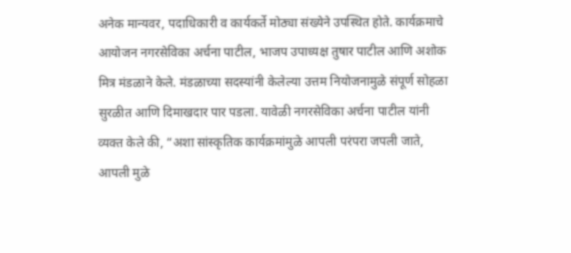अनेक मान्यवर, पदाधिकारी व कार्यकर्ते मोठ्या संख्येने उपस्थित होते. कार्यक्रमाचे आयोजन नगरसेविका अर्चना पाटील, भाजप उपाध्यक्ष तुषार पाटील आणि अशोक मित्र मंडळाने केले. मंडळाच्या सदस्यांनी केलेल्या उत्तम नियोजनामुळे संपूर्ण सोहळा सुरळीत आणि दिमाखदार पार पडला. यावेळी नगरसेविका अर्चना पाटील यांनी व्यक्त केले की, “अशा सांस्कृतिक कार्यक्रमांमुळे आपली परंपरा जपली जाते, आपली मुळे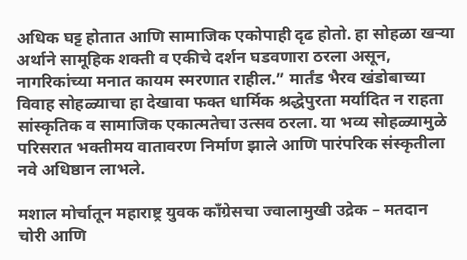अधिक घट्ट होतात आणि सामाजिक एकोपाही दृढ होतो. हा सोहळा खर्‍या अर्थाने सामूहिक शक्ती व एकीचे दर्शन घडवणारा ठरला असून, नागरिकांच्या मनात कायम स्मरणात राहील.” मार्तंड भैरव खंडोबाच्या विवाह सोहळ्याचा हा देखावा फक्त धार्मिक श्रद्धेपुरता मर्यादित न राहता सांस्कृतिक व सामाजिक एकात्मतेचा उत्सव ठरला. या भव्य सोहळ्यामुळे परिसरात भक्तीमय वातावरण निर्माण झाले आणि पारंपरिक संस्कृतीला नवे अधिष्ठान लाभले.

मशाल मोर्चातून महाराष्ट्र युवक काँग्रेसचा ज्वालामुखी उद्रेक – मतदान चोरी आणि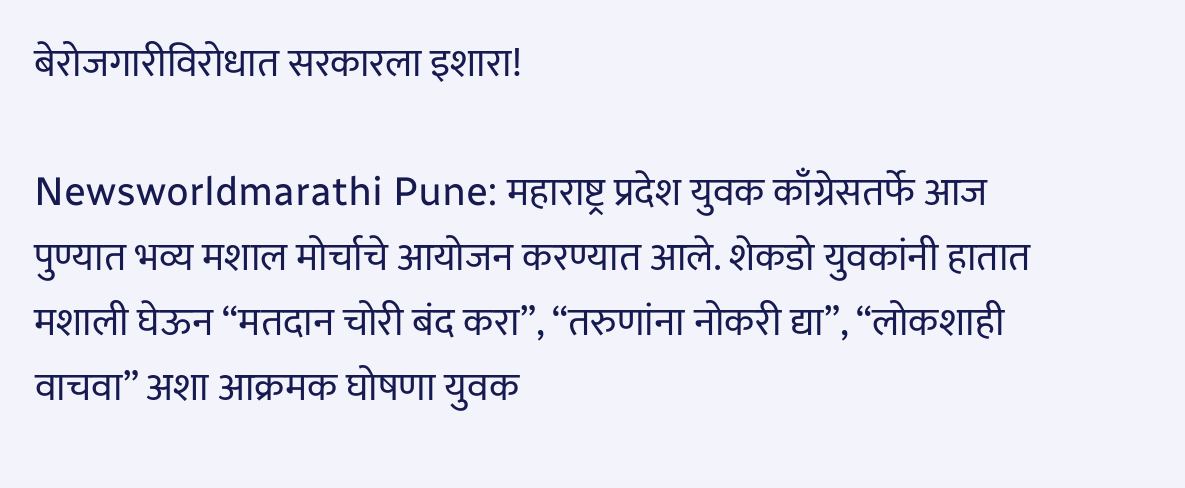बेरोजगारीविरोधात सरकारला इशारा!

Newsworldmarathi Pune: महाराष्ट्र प्रदेश युवक काँग्रेसतर्फे आज पुण्यात भव्य मशाल मोर्चाचे आयोजन करण्यात आले. शेकडो युवकांनी हातात मशाली घेऊन “मतदान चोरी बंद करा”, “तरुणांना नोकरी द्या”, “लोकशाही वाचवा” अशा आक्रमक घोषणा युवक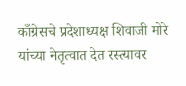काँग्रेसचे प्रदेशाध्यक्ष शिवाजी मोरे यांच्या नेतृत्वात देत रस्त्यावर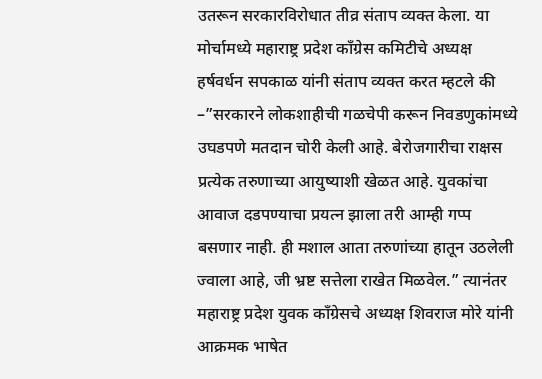उतरून सरकारविरोधात तीव्र संताप व्यक्त केला. या मोर्चामध्ये महाराष्ट्र प्रदेश काँग्रेस कमिटीचे अध्यक्ष हर्षवर्धन सपकाळ यांनी संताप व्यक्त करत म्हटले की –”सरकारने लोकशाहीची गळचेपी करून निवडणुकांमध्ये उघडपणे मतदान चोरी केली आहे. बेरोजगारीचा राक्षस प्रत्येक तरुणाच्या आयुष्याशी खेळत आहे. युवकांचा आवाज दडपण्याचा प्रयत्न झाला तरी आम्ही गप्प बसणार नाही. ही मशाल आता तरुणांच्या हातून उठलेली ज्वाला आहे, जी भ्रष्ट सत्तेला राखेत मिळवेल.” त्यानंतर महाराष्ट्र प्रदेश युवक काँग्रेसचे अध्यक्ष शिवराज मोरे यांनी आक्रमक भाषेत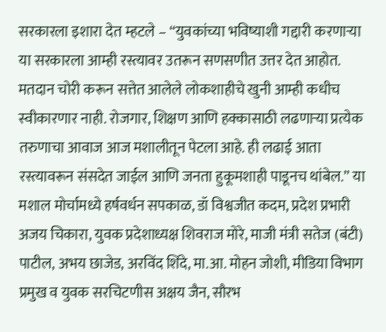सरकारला इशारा देत म्हटले – “युवकांच्या भविष्याशी गद्दारी करणाऱ्या या सरकारला आम्ही रस्त्यावर उतरून सणसणीत उत्तर देत आहोत. मतदान चोरी करून सत्तेत आलेले लोकशाहीचे खुनी आम्ही कधीच स्वीकारणार नाही. रोजगार, शिक्षण आणि हक्कासाठी लढणाऱ्या प्रत्येक तरुणाचा आवाज आज मशालीतून पेटला आहे. ही लढाई आता रस्त्यावरून संसदेत जाईल आणि जनता हुकूमशाही पाडूनच थांबेल.” या मशाल मोर्चामध्ये हर्षवर्धन सपकाळ, डॉ विश्वजीत कदम, प्रदेश प्रभारी अजय चिकारा, युवक प्रदेशाध्यक्ष शिवराज मोरे, माजी मंत्री सतेज (बंटी) पाटील, अभय छाजेड, अरविंद शिंदे, मा.आ. मोहन जोशी, मीडिया विभाग प्रमुख व युवक सरचिटणीस अक्षय जैन, सौरभ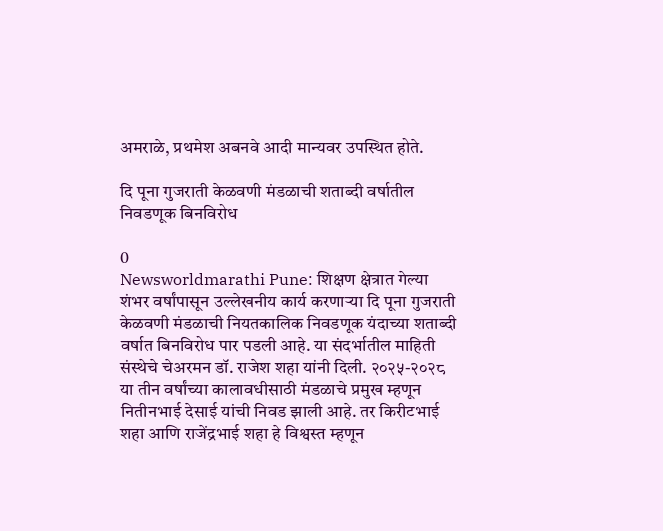अमराळे, प्रथमेश अबनवे आदी मान्यवर उपस्थित होते.

दि पूना गुजराती केळवणी मंडळाची शताब्दी वर्षातील निवडणूक बिनविरोध

0
Newsworldmarathi Pune: शिक्षण क्षेत्रात गेल्या शंभर वर्षांपासून उल्लेखनीय कार्य करणाऱ्या दि पूना गुजराती केळवणी मंडळाची नियतकालिक निवडणूक यंदाच्या शताब्दी वर्षात बिनविरोध पार पडली आहे. या संदर्भातील माहिती संस्थेचे चेअरमन डॉ. राजेश शहा यांनी दिली. २०२५-२०२८ या तीन वर्षांच्या कालावधीसाठी मंडळाचे प्रमुख म्हणून नितीनभाई देसाई यांची निवड झाली आहे. तर किरीटभाई शहा आणि राजेंद्रभाई शहा हे विश्वस्त म्हणून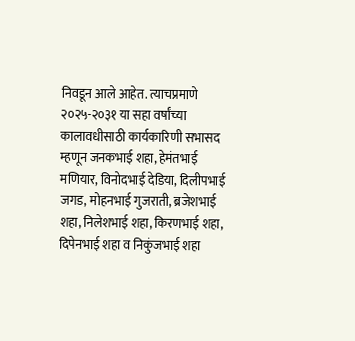निवडून आले आहेत. त्याचप्रमाणे २०२५-२०३१ या सहा वर्षांच्या कालावधीसाठी कार्यकारिणी सभासद म्हणून जनकभाई शहा, हेमंतभाई मणियार, विनोदभाई देडिया, दिलीपभाई जगड, मोहनभाई गुजराती, ब्रजेशभाई शहा, निलेशभाई शहा, किरणभाई शहा, दिपेनभाई शहा व निकुंजभाई शहा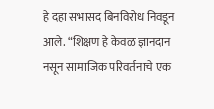हे दहा सभासद बिनविरोध निवडून आले. “शिक्षण हे केवळ ज्ञानदान नसून सामाजिक परिवर्तनाचे एक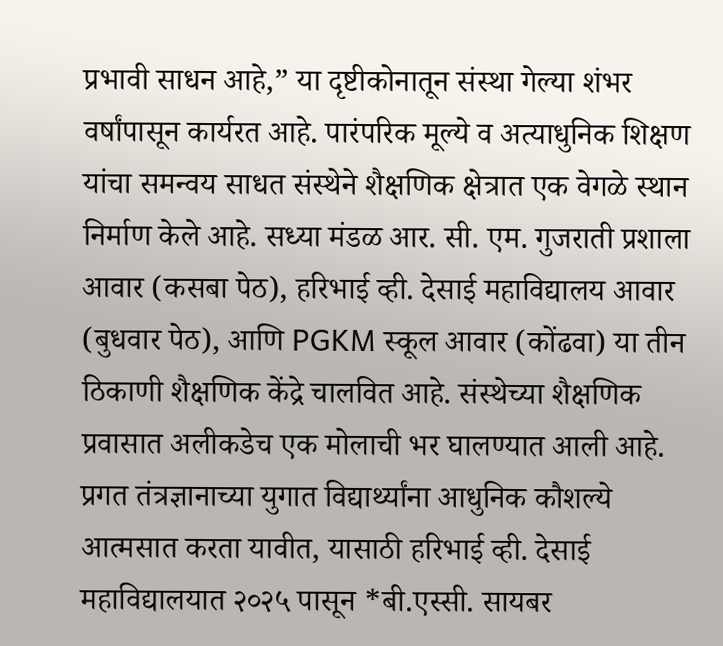प्रभावी साधन आहे,” या दृष्टीकोनातून संस्था गेल्या शंभर वर्षांपासून कार्यरत आहे. पारंपरिक मूल्ये व अत्याधुनिक शिक्षण यांचा समन्वय साधत संस्थेने शैक्षणिक क्षेत्रात एक वेगळे स्थान निर्माण केले आहे. सध्या मंडळ आर. सी. एम. गुजराती प्रशाला आवार (कसबा पेठ), हरिभाई व्ही. देसाई महाविद्यालय आवार (बुधवार पेठ), आणि PGKM स्कूल आवार (कोंढवा) या तीन ठिकाणी शैक्षणिक केंद्रे चालवित आहे. संस्थेच्या शैक्षणिक प्रवासात अलीकडेच एक मोलाची भर घालण्यात आली आहे. प्रगत तंत्रज्ञानाच्या युगात विद्यार्थ्यांना आधुनिक कौशल्ये आत्मसात करता यावीत, यासाठी हरिभाई व्ही. देसाई महाविद्यालयात २०२५ पासून *बी.एस्सी. सायबर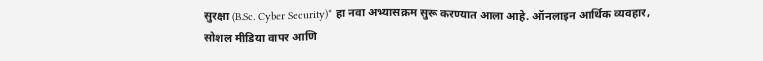सुरक्षा (B.Sc. Cyber Security)* हा नवा अभ्यासक्रम सुरू करण्यात आला आहे. ऑनलाइन आर्थिक व्यवहार, सोशल मीडिया वापर आणि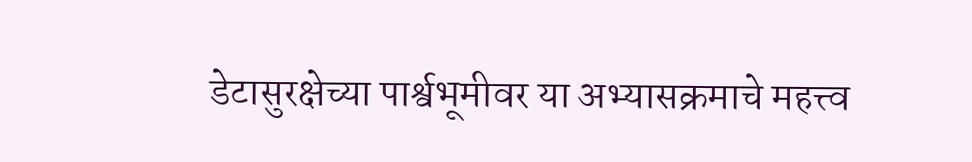डेटासुरक्षेच्या पार्श्वभूमीवर या अभ्यासक्रमाचे महत्त्व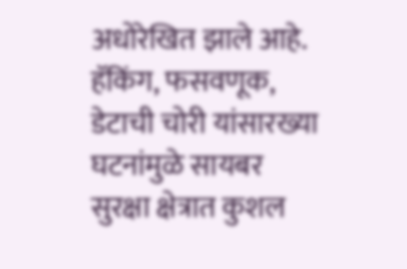अधोरेखित झाले आहे. हॅकिंग, फसवणूक, डेटाची चोरी यांसारख्या घटनांमुळे सायबर सुरक्षा क्षेत्रात कुशल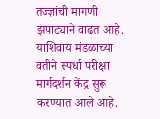तज्ज्ञांची मागणी झपाट्याने वाढत आहे. याशिवाय मंडळाच्या वतीने स्पर्धा परीक्षा मार्गदर्शन केंद्र सुरू करण्यात आले आहे.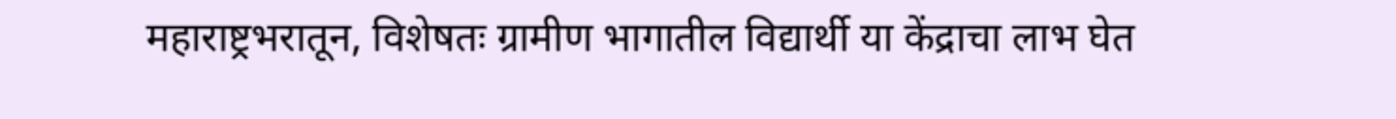महाराष्ट्रभरातून, विशेषतः ग्रामीण भागातील विद्यार्थी या केंद्राचा लाभ घेत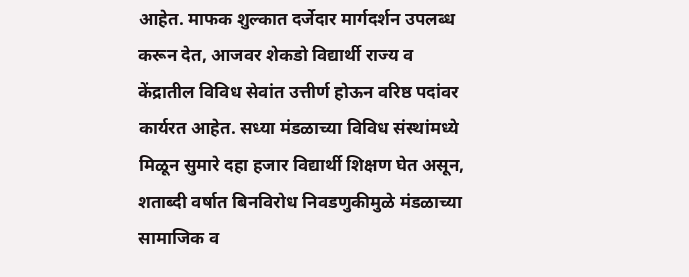आहेत. माफक शुल्कात दर्जेदार मार्गदर्शन उपलब्ध करून देत, आजवर शेकडो विद्यार्थी राज्य व केंद्रातील विविध सेवांत उत्तीर्ण होऊन वरिष्ठ पदांवर कार्यरत आहेत. सध्या मंडळाच्या विविध संस्थांमध्ये मिळून सुमारे दहा हजार विद्यार्थी शिक्षण घेत असून, शताब्दी वर्षात बिनविरोध निवडणुकीमुळे मंडळाच्या सामाजिक व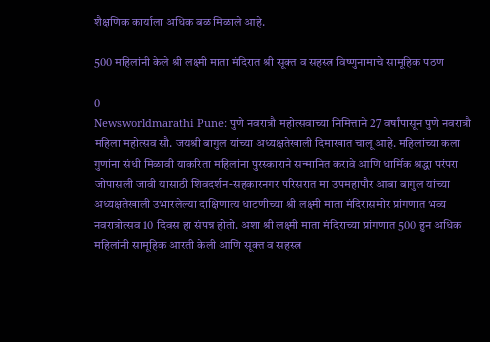शैक्षणिक कार्याला अधिक बळ मिळाले आहे.

500 महिलांनी केले श्री लक्ष्मी माता मंदिरात श्री सूक्त व सहस्त्र विष्णुनामाचे सामूहिक पठण

0
Newsworldmarathi Pune: पुणे नवरात्रौ महोत्सवाच्या निमित्ताने 27 वर्षांपासून पुणे नवरात्रौ महिला महोत्सव सौ. जयश्री बागुल यांच्या अध्यक्षतेखाली दिमाखात चालू आहे. महिलांच्या कला गुणांना संधी मिळावी याकरिता महिलांना पुरस्काराने सन्मानित करावे आणि धार्मिक श्रद्धा परंपरा जोपासली जावी यासाठी शिवदर्शन-सहकारनगर परिसरात मा उपमहापौर आबा बागुल यांच्या अध्यक्षतेखाली उभारलेल्या दाक्षिणात्य धाटणीच्या श्री लक्ष्मी माता मंदिरासमोर प्रांगणात भव्य नवरात्रोत्सव 10 दिवस हा संपन्न होतो. अशा श्री लक्ष्मी माता मंदिराच्या प्रांगणात 500 हुन अधिक महिलांनी सामूहिक आरती केली आणि सूक्त व सहस्त्र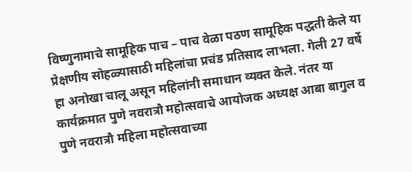विष्णुनामाचे सामूहिक पाच – पाच वेळा पठण सामूहिक पद्धती केले या प्रेक्षणीय सोहळ्यासाठी महिलांचा प्रचंड प्रतिसाद लाभला. गेली 27 वर्षे हा अनोखा चालू असून महिलांनी समाधान व्यक्त केले. नंतर या कार्यक्रमात पुणे नवरात्रौ महोत्सवाचे आयोजक अध्यक्ष आबा बागुल व पुणे नवरात्रौ महिला महोत्सवाच्या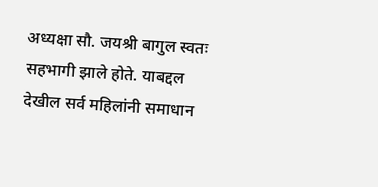अध्यक्षा सौ. जयश्री बागुल स्वतः सहभागी झाले होते. याबद्दल देखील सर्व महिलांनी समाधान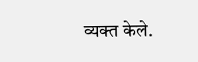व्यक्त केले.